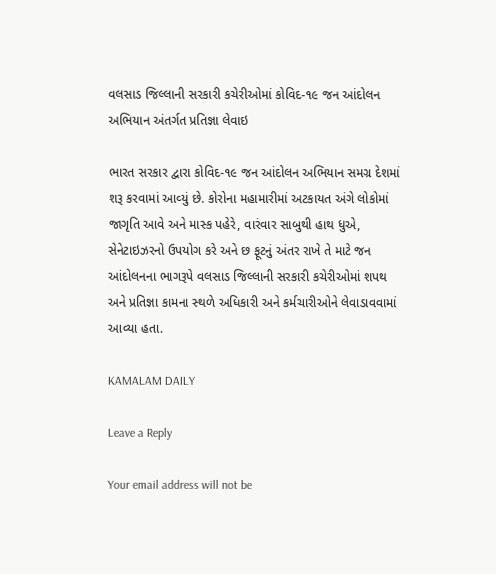વલસાડ જિલ્લાની સરકારી કચેરીઓમાં કોવિદ-૧૯ જન આંદોલન અભિયાન અંતર્ગત પ્રતિજ્ઞા લેવાઇ

ભારત સરકાર દ્વારા કોવિદ-૧૯ જન આંદોલન અભિયાન સમગ્ર દેશમાં શરૂ કરવામાં આવ્‍યું છે. કોરોના મહામારીમાં અટકાયત અંગે લોકોમાં જાગૃતિ આવે અને માસ્‍ક પહેરે, વારંવાર સાબુથી હાથ ધુએ, સેનેટાઇઝરનો ઉપયોગ કરે અને છ ફૂટનું અંતર રાખે તે માટે જન આંદોલનના ભાગરૂપે વલસાડ જિલ્લાની સરકારી કચેરીઓમાં શપથ અને પ્રતિજ્ઞા કામના સ્‍થળે અધિકારી અને કર્મચારીઓને લેવાડાવવામાં આવ્‍યા હતા.

KAMALAM DAILY

Leave a Reply

Your email address will not be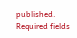published. Required fields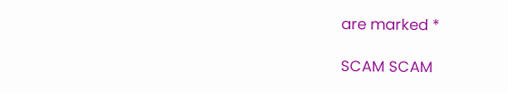are marked *

SCAM SCAM